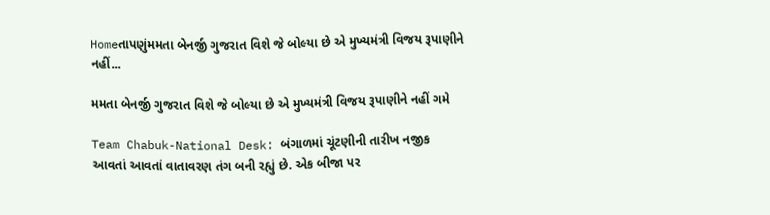Homeતાપણુંમમતા બેનર્જી ગુજરાત વિશે જે બોલ્યા છે એ મુખ્યમંત્રી વિજય રૂપાણીને નહીં...

મમતા બેનર્જી ગુજરાત વિશે જે બોલ્યા છે એ મુખ્યમંત્રી વિજય રૂપાણીને નહીં ગમે

Team Chabuk-National Desk: બંગાળમાં ચૂંટણીની તારીખ નજીક આવતાં આવતાં વાતાવરણ તંગ બની રહ્યું છે. એક બીજા પર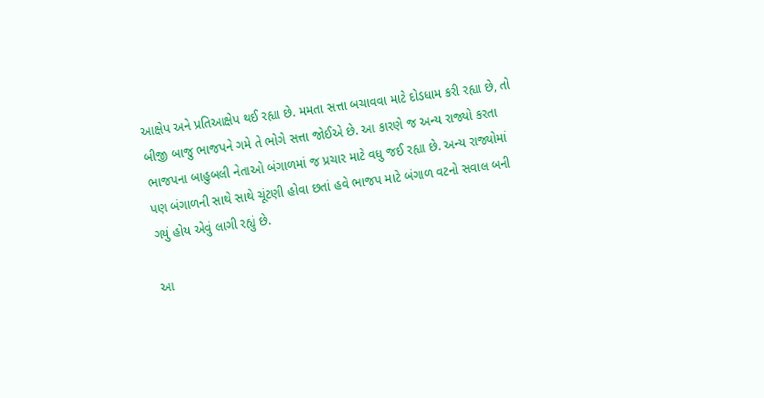આક્ષેપ અને પ્રતિઆક્ષેપ થઈ રહ્યા છે. મમતા સત્તા બચાવવા માટે દોડધામ કરી રહ્યા છે, તો બીજી બાજુ ભાજપને ગમે તે ભોગે સત્તા જોઈએ છે. આ કારણે જ અન્ય રાજ્યો કરતા ભાજપના બાહુબલી નેતાઓ બંગાળમાં જ પ્રચાર માટે વધુ જઈ રહ્યા છે. અન્ય રાજ્યોમાં પણ બંગાળની સાથે સાથે ચૂંટણી હોવા છતાં હવે ભાજપ માટે બંગાળ વટનો સવાલ બની ગયું હોય એવું લાગી રહ્યું છે.

આ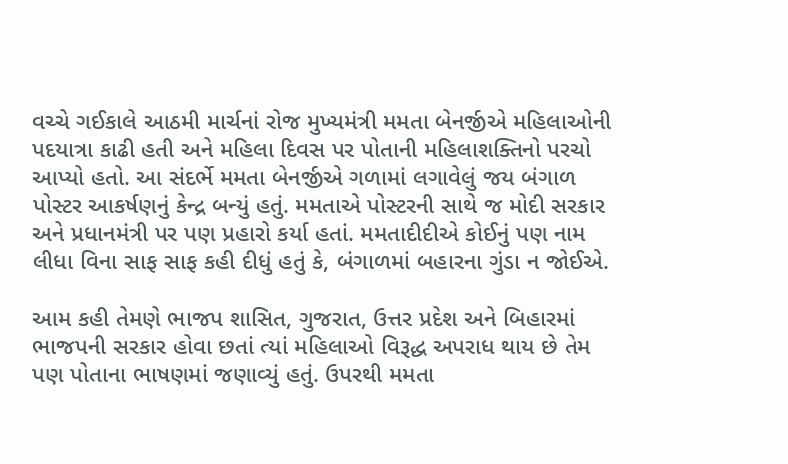વચ્ચે ગઈકાલે આઠમી માર્ચનાં રોજ મુખ્યમંત્રી મમતા બેનર્જીએ મહિલાઓની પદયાત્રા કાઢી હતી અને મહિલા દિવસ પર પોતાની મહિલાશક્તિનો પરચો આપ્યો હતો. આ સંદર્ભે મમતા બેનર્જીએ ગળામાં લગાવેલું જય બંગાળ પોસ્ટર આકર્ષણનું કેન્દ્ર બન્યું હતું. મમતાએ પોસ્ટરની સાથે જ મોદી સરકાર અને પ્રધાનમંત્રી પર પણ પ્રહારો કર્યા હતાં. મમતાદીદીએ કોઈનું પણ નામ લીધા વિના સાફ સાફ કહી દીધું હતું કે, બંગાળમાં બહારના ગુંડા ન જોઈએ.

આમ કહી તેમણે ભાજપ શાસિત, ગુજરાત, ઉત્તર પ્રદેશ અને બિહારમાં ભાજપની સરકાર હોવા છતાં ત્યાં મહિલાઓ વિરૂદ્ધ અપરાધ થાય છે તેમ પણ પોતાના ભાષણમાં જણાવ્યું હતું. ઉપરથી મમતા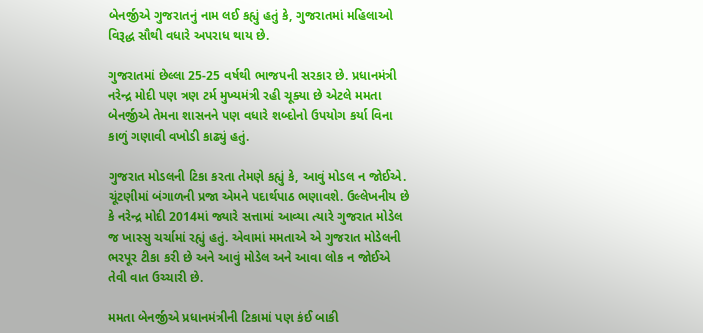બેનર્જીએ ગુજરાતનું નામ લઈ કહ્યું હતું કે, ગુજરાતમાં મહિલાઓ વિરૂદ્ધ સૌથી વધારે અપરાધ થાય છે.

ગુજરાતમાં છેલ્લા 25-25 વર્ષથી ભાજપની સરકાર છે. પ્રધાનમંત્રી નરેન્દ્ર મોદી પણ ત્રણ ટર્મ મુખ્યમંત્રી રહી ચૂક્યા છે એટલે મમતા બેનર્જીએ તેમના શાસનને પણ વધારે શબ્દોનો ઉપયોગ કર્યા વિના કાળું ગણાવી વખોડી કાઢ્યું હતું.

ગુજરાત મોડલની ટિકા કરતા તેમણે કહ્યું કે, આવું મોડલ ન જોઈએ. ચૂંટણીમાં બંગાળની પ્રજા એમને પદાર્થપાઠ ભણાવશે. ઉલ્લેખનીય છે કે નરેન્દ્ર મોદી 2014માં જ્યારે સત્તામાં આવ્યા ત્યારે ગુજરાત મોડેલ જ ખાસ્સુ ચર્ચામાં રહ્યું હતું. એવામાં મમતાએ એ ગુજરાત મોડેલની ભરપૂર ટીકા કરી છે અને આવું મોડેલ અને આવા લોક ન જોઈએ તેવી વાત ઉચ્ચારી છે.

મમતા બેનર્જીએ પ્રધાનમંત્રીની ટિકામાં પણ કંઈ બાકી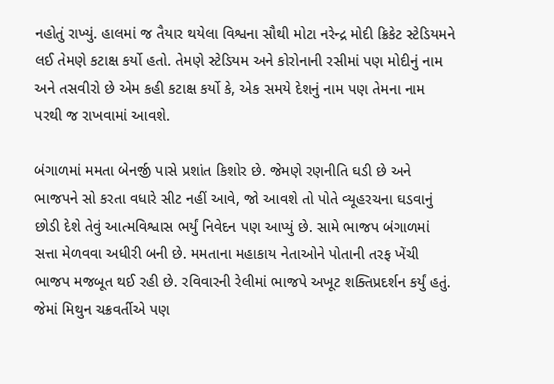નહોતું રાખ્યું. હાલમાં જ તૈયાર થયેલા વિશ્વના સૌથી મોટા નરેન્દ્ર મોદી ક્રિકેટ સ્ટેડિયમને લઈ તેમણે કટાક્ષ કર્યો હતો. તેમણે સ્ટેડિયમ અને કોરોનાની રસીમાં પણ મોદીનું નામ અને તસવીરો છે એમ કહી કટાક્ષ કર્યો કે, એક સમયે દેશનું નામ પણ તેમના નામ પરથી જ રાખવામાં આવશે.

બંગાળમાં મમતા બેનર્જી પાસે પ્રશાંત કિશોર છે. જેમણે રણનીતિ ઘડી છે અને ભાજપને સો કરતા વધારે સીટ નહીં આવે, જો આવશે તો પોતે વ્યૂહરચના ઘડવાનું છોડી દેશે તેવું આત્મવિશ્વાસ ભર્યું નિવેદન પણ આપ્યું છે. સામે ભાજપ બંગાળમાં સત્તા મેળવવા અધીરી બની છે. મમતાના મહાકાય નેતાઓને પોતાની તરફ ખેંચી ભાજપ મજબૂત થઈ રહી છે. રવિવારની રેલીમાં ભાજપે અખૂટ શક્તિપ્રદર્શન કર્યું હતું. જેમાં મિથુન ચક્રવર્તીએ પણ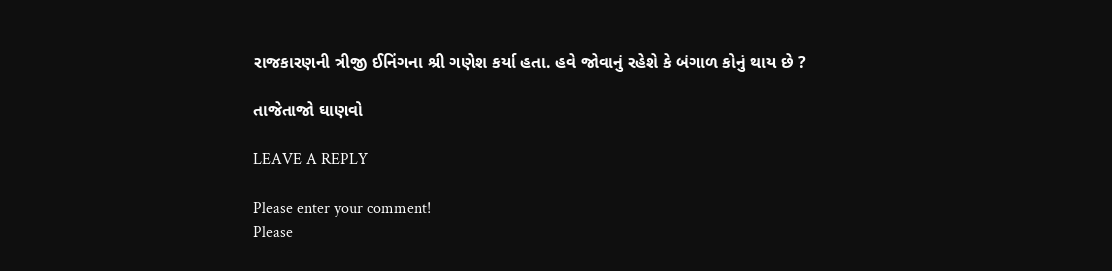રાજકારણની ત્રીજી ઈનિંગના શ્રી ગણેશ કર્યા હતા. હવે જોવાનું રહેશે કે બંગાળ કોનું થાય છે ?

તાજેતાજો ઘાણવો

LEAVE A REPLY

Please enter your comment!
Please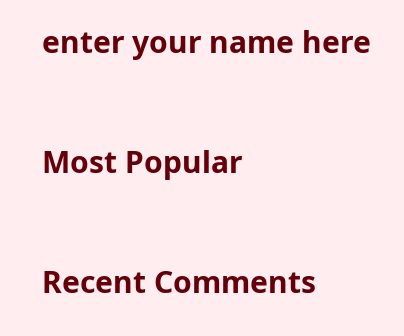enter your name here

Most Popular

Recent Comments